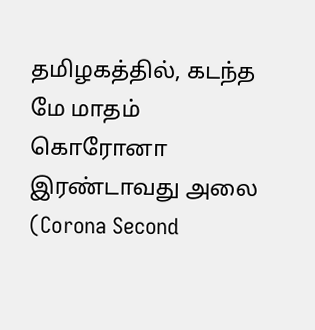தமிழகத்தில், கடந்த மே மாதம் கொரோனா இரண்டாவது அலை (Corona Second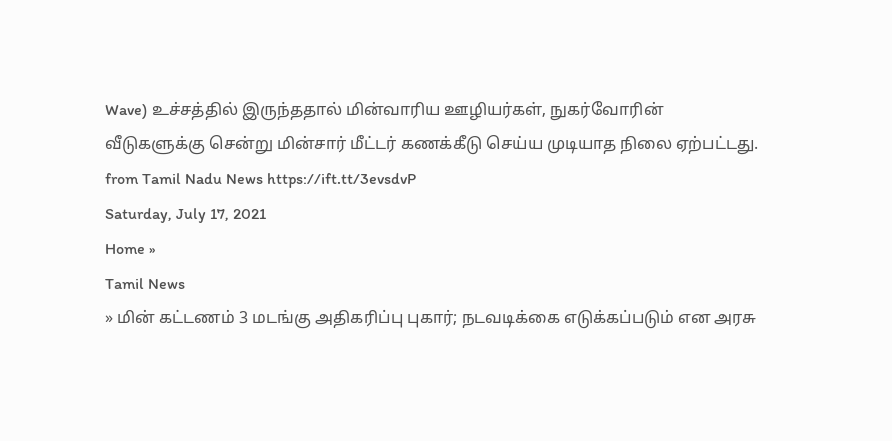Wave) உச்சத்தில் இருந்ததால் மின்வாரிய ஊழியர்கள், நுகர்வோரின் வீடுகளுக்கு சென்று மின்சார் மீட்டர் கணக்கீடு செய்ய முடியாத நிலை ஏற்பட்டது.
from Tamil Nadu News https://ift.tt/3evsdvP
Saturday, July 17, 2021
Home »
Tamil News
» மின் கட்டணம் 3 மடங்கு அதிகரிப்பு புகார்; நடவடிக்கை எடுக்கப்படும் என அரசு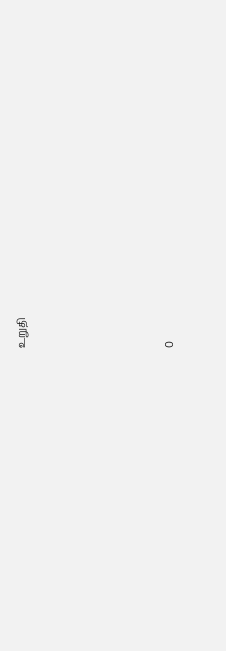உறுதி







0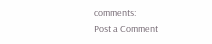comments:
Post a Comment